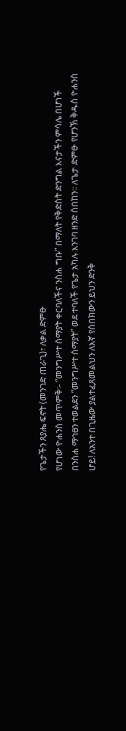የጌታችን ጸያሔ ፍኖት (መንገድ ጠራጊ)፣ ለቃል ድምፁ
የሆነው ዮሐንስ መጥምቅ፡- “መንግሥተ ሰማያት ቀርባለችና ንስሐ ግቡ” በማለት የቅድስት ድንግል እናታችን ምሳሌ በሆነች በንስሐ ማኅፀን ተወልደን “መንግሥተ ሰማያት” ወደ ተባለች የጌታ አካሉ እንገባ ዘንድ ሰበከን፡፡ ለጌታ ድምፁ የሆንኽ ቅዱስ ዮሐንስ ሆይ! ለአንተ በጊዜው ያልተፈጸመልህን ለእኛ የሰበክውን ይህን ድንቅ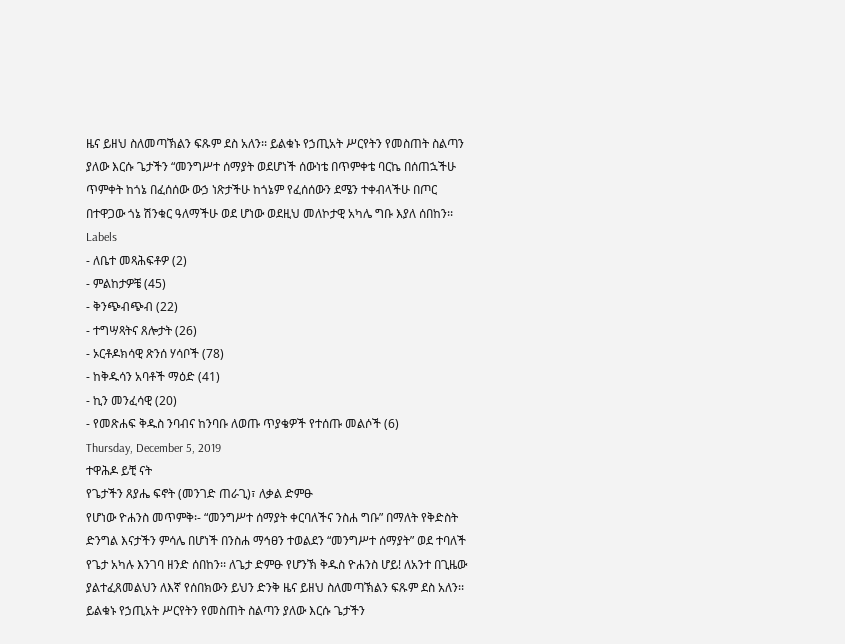ዜና ይዘህ ስለመጣኽልን ፍጹም ደስ አለን፡፡ ይልቁኑ የኃጢአት ሥርየትን የመስጠት ስልጣን ያለው እርሱ ጌታችን “መንግሥተ ሰማያት ወደሆነች ሰውነቴ በጥምቀቴ ባርኬ በሰጠኋችሁ ጥምቀት ከጎኔ በፈሰሰው ውኃ ነጽታችሁ ከጎኔም የፈሰሰውን ደሜን ተቀብላችሁ በጦር በተዋጋው ጎኔ ሽንቁር ዓለማችሁ ወደ ሆነው ወደዚህ መለኮታዊ አካሌ ግቡ እያለ ሰበከን፡፡ Labels
- ለቤተ መጻሕፍቶዎ (2)
- ምልከታዎቼ (45)
- ቅንጭብጭብ (22)
- ተግሣጻትና ጸሎታት (26)
- ኦርቶዶክሳዊ ጽንሰ ሃሳቦች (78)
- ከቅዱሳን አባቶች ማዕድ (41)
- ኪን መንፈሳዊ (20)
- የመጽሐፍ ቅዱስ ንባብና ከንባቡ ለወጡ ጥያቄዎች የተሰጡ መልሶች (6)
Thursday, December 5, 2019
ተዋሕዶ ይቺ ናት
የጌታችን ጸያሔ ፍኖት (መንገድ ጠራጊ)፣ ለቃል ድምፁ
የሆነው ዮሐንስ መጥምቅ፡- “መንግሥተ ሰማያት ቀርባለችና ንስሐ ግቡ” በማለት የቅድስት ድንግል እናታችን ምሳሌ በሆነች በንስሐ ማኅፀን ተወልደን “መንግሥተ ሰማያት” ወደ ተባለች የጌታ አካሉ እንገባ ዘንድ ሰበከን፡፡ ለጌታ ድምፁ የሆንኽ ቅዱስ ዮሐንስ ሆይ! ለአንተ በጊዜው ያልተፈጸመልህን ለእኛ የሰበክውን ይህን ድንቅ ዜና ይዘህ ስለመጣኽልን ፍጹም ደስ አለን፡፡ ይልቁኑ የኃጢአት ሥርየትን የመስጠት ስልጣን ያለው እርሱ ጌታችን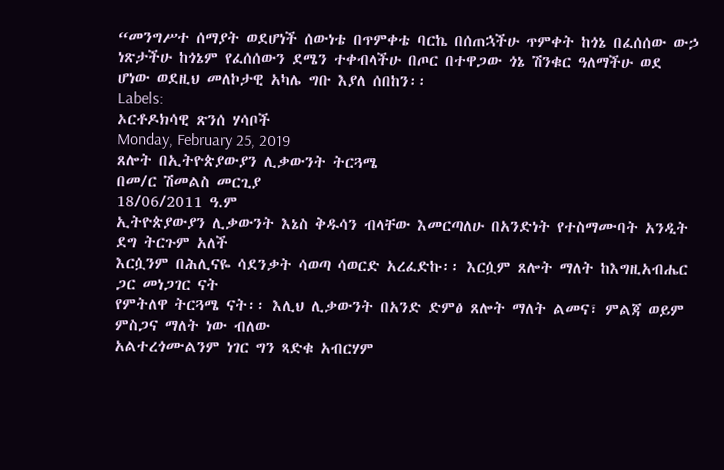“መንግሥተ ሰማያት ወደሆነች ሰውነቴ በጥምቀቴ ባርኬ በሰጠኋችሁ ጥምቀት ከጎኔ በፈሰሰው ውኃ ነጽታችሁ ከጎኔም የፈሰሰውን ደሜን ተቀብላችሁ በጦር በተዋጋው ጎኔ ሽንቁር ዓለማችሁ ወደ ሆነው ወደዚህ መለኮታዊ አካሌ ግቡ እያለ ሰበከን፡፡
Labels:
ኦርቶዶክሳዊ ጽንሰ ሃሳቦች
Monday, February 25, 2019
ጸሎት በኢትዮጵያውያን ሊቃውንት ትርጓሜ
በመ/ር ሽመልስ መርጊያ
18/06/2011 ዓ.ም
ኢትዮጵያውያን ሊቃውንት እኔስ ቅዱሳን ብላቸው እመርጣለሁ በአንድነት የተስማሙባት አንዲት ደግ ትርጉም አለች
እርሷንም በሕሊናዬ ሳደንቃት ሳወጣ ሳወርድ አረፈድኩ፡፡ እርሷም ጸሎት ማለት ከእግዚአብሔር ጋር መነጋገር ናት
የምትለዋ ትርጓሜ ናት፡፡ እሊህ ሊቃውንት በአንድ ድምፅ ጸሎት ማለት ልመና፣ ምልጃ ወይም ምስጋና ማለት ነው ብለው
አልተረጎሙልንም ነገር ግን ጻድቁ አብርሃም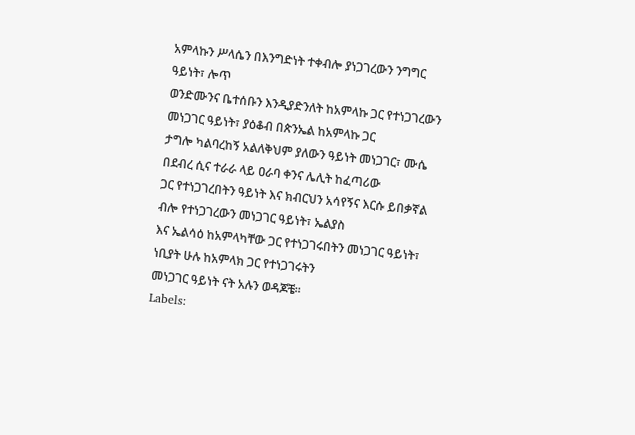አምላኩን ሥላሴን በእንግድነት ተቀብሎ ያነጋገረውን ንግግር ዓይነት፣ ሎጥ
ወንድሙንና ቤተሰቡን እንዲያድንለት ከአምላኩ ጋር የተነጋገረውን መነጋገር ዓይነት፣ ያዕቆብ በጵንኤል ከአምላኩ ጋር
ታግሎ ካልባረከኝ አልለቅህም ያለውን ዓይነት መነጋገር፣ ሙሴ በደብረ ሲና ተራራ ላይ ዐራባ ቀንና ሌሊት ከፈጣሪው
ጋር የተነጋገረበትን ዓይነት እና ክብርህን አሳየኝና እርሱ ይበቃኛል ብሎ የተነጋገረውን መነጋገር ዓይነት፣ ኤልያስ
እና ኤልሳዕ ከአምላካቸው ጋር የተነጋገሩበትን መነጋገር ዓይነት፣ ነቢያት ሁሉ ከአምላክ ጋር የተነጋገሩትን
መነጋገር ዓይነት ናት አሉን ወዳጆቼ፡፡
Labels: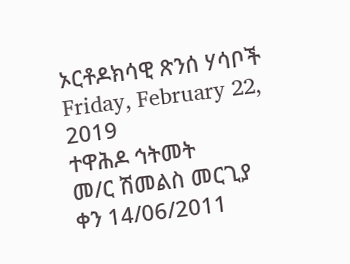ኦርቶዶክሳዊ ጽንሰ ሃሳቦች
Friday, February 22, 2019
ተዋሕዶ ኅትመት
መ/ር ሽመልስ መርጊያ
ቀን 14/06/2011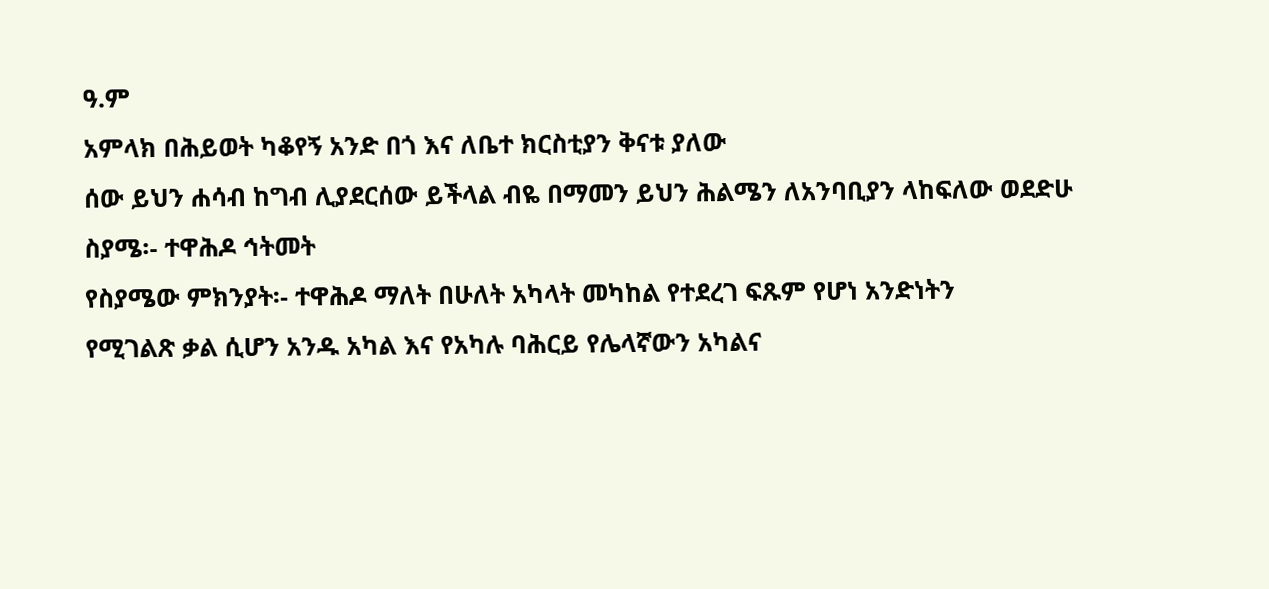ዓ.ም
አምላክ በሕይወት ካቆየኝ አንድ በጎ እና ለቤተ ክርስቲያን ቅናቱ ያለው
ሰው ይህን ሐሳብ ከግብ ሊያደርሰው ይችላል ብዬ በማመን ይህን ሕልሜን ለአንባቢያን ላከፍለው ወደድሁ
ስያሜ፡- ተዋሕዶ ኅትመት
የስያሜው ምክንያት፡- ተዋሕዶ ማለት በሁለት አካላት መካከል የተደረገ ፍጹም የሆነ አንድነትን
የሚገልጽ ቃል ሲሆን አንዱ አካል እና የአካሉ ባሕርይ የሌላኛውን አካልና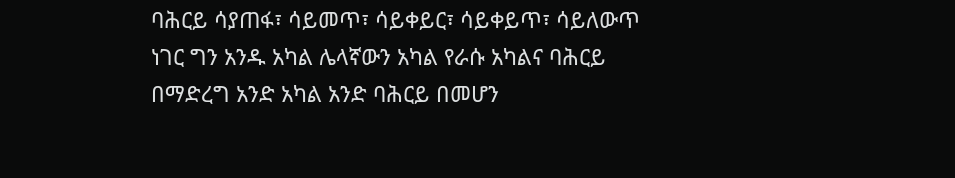ባሕርይ ሳያጠፋ፣ ሳይመጥ፣ ሳይቀይር፣ ሳይቀይጥ፣ ሳይለውጥ
ነገር ግን አንዱ አካል ሌላኛውን አካል የራሱ አካልና ባሕርይ በማድረግ አንድ አካል አንድ ባሕርይ በመሆን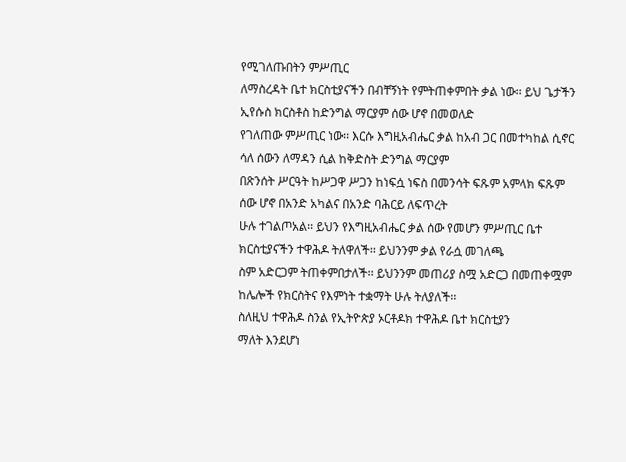የሚገለጡበትን ምሥጢር
ለማስረዳት ቤተ ክርስቲያናችን በብቸኝነት የምትጠቀምበት ቃል ነው፡፡ ይህ ጌታችን ኢየሱስ ክርስቶስ ከድንግል ማርያም ሰው ሆኖ በመወለድ
የገለጠው ምሥጢር ነው፡፡ እርሱ እግዚአብሔር ቃል ከአብ ጋር በመተካከል ሲኖር ሳለ ሰውን ለማዳን ሲል ከቅድስት ድንግል ማርያም
በጽንሰት ሥርዓት ከሥጋዋ ሥጋን ከነፍሷ ነፍስ በመንሳት ፍጹም አምላክ ፍጹም ሰው ሆኖ በአንድ አካልና በአንድ ባሕርይ ለፍጥረት
ሁሉ ተገልጦአል፡፡ ይህን የእግዚአብሔር ቃል ሰው የመሆን ምሥጢር ቤተ ክርስቲያናችን ተዋሕዶ ትለዋለች፡፡ ይህንንም ቃል የራሷ መገለጫ
ስም አድርጋም ትጠቀምበታለች፡፡ ይህንንም መጠሪያ ስሟ አድርጋ በመጠቀሟም ከሌሎች የክርስትና የእምነት ተቋማት ሁሉ ትለያለች፡፡
ስለዚህ ተዋሕዶ ስንል የኢትዮጵያ ኦርቶዶክ ተዋሕዶ ቤተ ክርስቲያን
ማለት እንደሆነ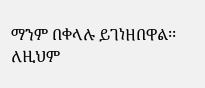ማንም በቀላሉ ይገነዘበዋል፡፡ ለዚህም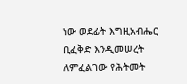ነው ወደፊት እግዚአብሔር ቢፈቅድ እንዲመሠረት ለምፈልገው የሕትመት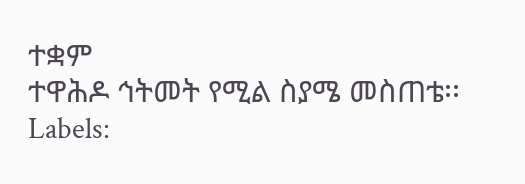ተቋም
ተዋሕዶ ኅትመት የሚል ስያሜ መስጠቴ፡፡
Labels: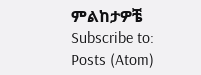ምልከታዎቼ
Subscribe to:
Posts (Atom)